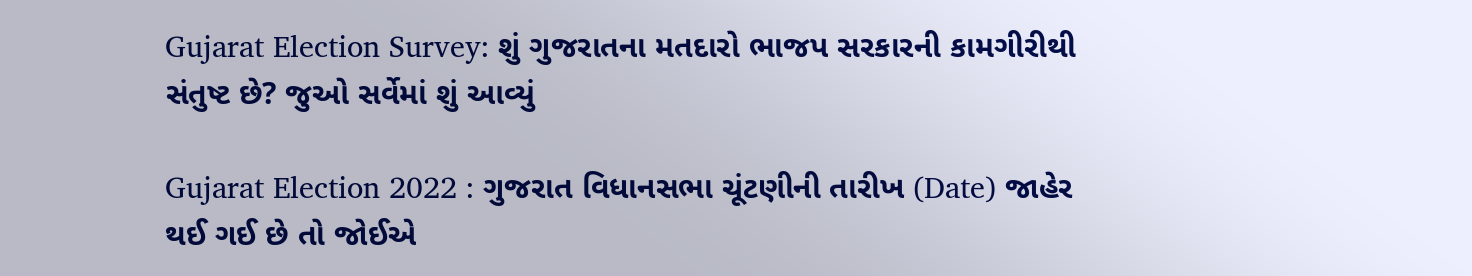Gujarat Election Survey: શું ગુજરાતના મતદારો ભાજપ સરકારની કામગીરીથી સંતુષ્ટ છે? જુઓ સર્વેમાં શું આવ્યું

Gujarat Election 2022 : ગુજરાત વિધાનસભા ચૂંટણીની તારીખ (Date) જાહેર થઈ ગઈ છે તો જોઈએ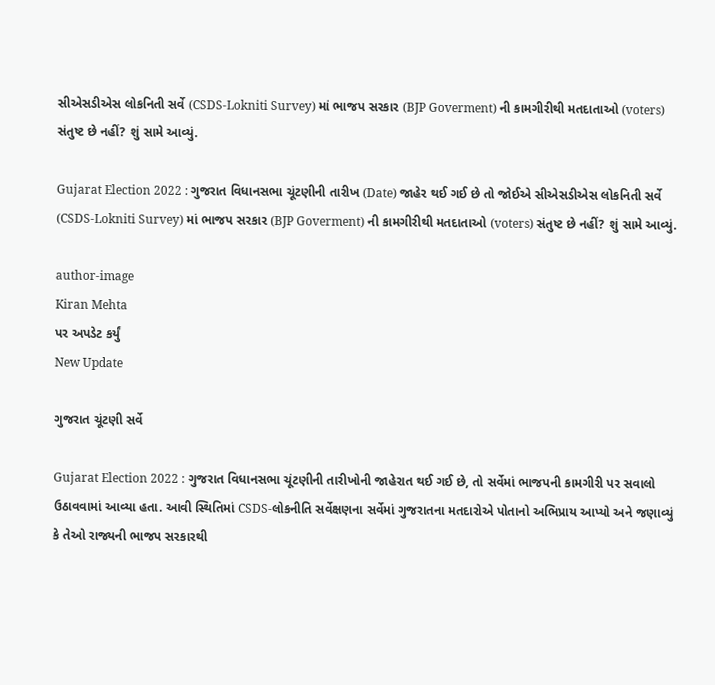સીએસડીએસ લોકનિતી સર્વે (CSDS-Lokniti Survey) માં ભાજપ સરકાર (BJP Goverment) ની કામગીરીથી મતદાતાઓ (voters) સંતુષ્ટ છે નહીં? શું સામે આવ્યું.

Gujarat Election 2022 : ગુજરાત વિધાનસભા ચૂંટણીની તારીખ (Date) જાહેર થઈ ગઈ છે તો જોઈએ સીએસડીએસ લોકનિતી સર્વે (CSDS-Lokniti Survey) માં ભાજપ સરકાર (BJP Goverment) ની કામગીરીથી મતદાતાઓ (voters) સંતુષ્ટ છે નહીં? શું સામે આવ્યું.

author-image
Kiran Mehta
પર અપડેટ કર્યું
New Update

ગુજરાત ચૂંટણી સર્વે

Gujarat Election 2022 : ગુજરાત વિધાનસભા ચૂંટણીની તારીખોની જાહેરાત થઈ ગઈ છે, તો સર્વેમાં ભાજપની કામગીરી પર સવાલો ઉઠાવવામાં આવ્યા હતા. આવી સ્થિતિમાં CSDS-લોકનીતિ સર્વેક્ષણના સર્વેમાં ગુજરાતના મતદારોએ પોતાનો અભિપ્રાય આપ્યો અને જણાવ્યું કે તેઓ રાજ્યની ભાજપ સરકારથી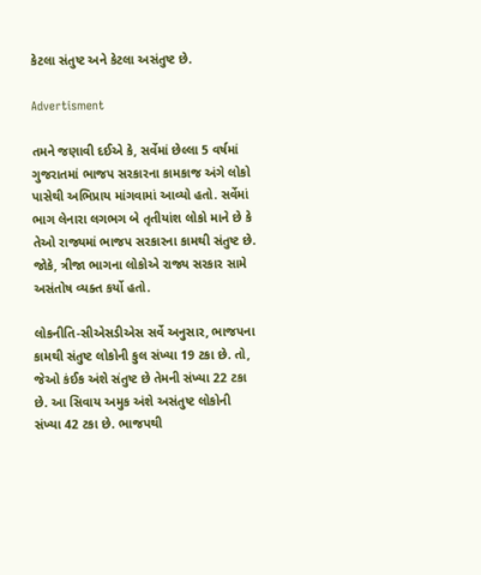કેટલા સંતુષ્ટ અને કેટલા અસંતુષ્ટ છે.

Advertisment

તમને જણાવી દઈએ કે, સર્વેમાં છેલ્લા 5 વર્ષમાં ગુજરાતમાં ભાજપ સરકારના કામકાજ અંગે લોકો પાસેથી અભિપ્રાય માંગવામાં આવ્યો હતો. સર્વેમાં ભાગ લેનારા લગભગ બે તૃતીયાંશ લોકો માને છે કે તેઓ રાજ્યમાં ભાજપ સરકારના કામથી સંતુષ્ટ છે. જોકે, ત્રીજા ભાગના લોકોએ રાજ્ય સરકાર સામે અસંતોષ વ્યક્ત કર્યો હતો.

લોકનીતિ-સીએસડીએસ સર્વે અનુસાર, ભાજપના કામથી સંતુષ્ટ લોકોની કુલ સંખ્યા 19 ટકા છે. તો, જેઓ કંઈક અંશે સંતુષ્ટ છે તેમની સંખ્યા 22 ટકા છે. આ સિવાય અમુક અંશે અસંતુષ્ટ લોકોની સંખ્યા 42 ટકા છે. ભાજપથી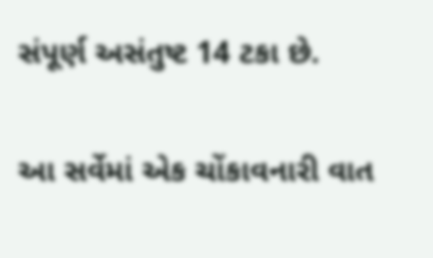સંપૂર્ણ અસંતુષ્ટ 14 ટકા છે.

આ સર્વેમાં એક ચોંકાવનારી વાત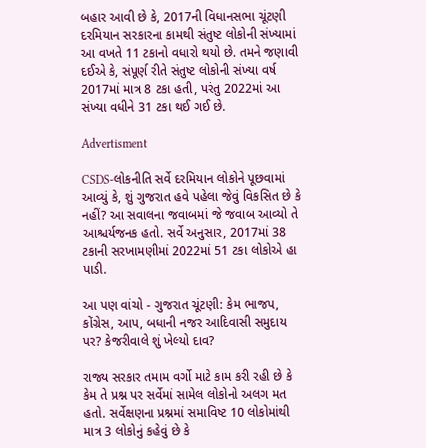બહાર આવી છે કે, 2017ની વિધાનસભા ચૂંટણી દરમિયાન સરકારના કામથી સંતુષ્ટ લોકોની સંખ્યામાં આ વખતે 11 ટકાનો વધારો થયો છે. તમને જણાવી દઈએ કે, સંપૂર્ણ રીતે સંતુષ્ટ લોકોની સંખ્યા વર્ષ 2017માં માત્ર 8 ટકા હતી, પરંતુ 2022માં આ સંખ્યા વધીને 31 ટકા થઈ ગઈ છે.

Advertisment

CSDS-લોકનીતિ સર્વે દરમિયાન લોકોને પૂછવામાં આવ્યું કે, શું ગુજરાત હવે પહેલા જેવું વિકસિત છે કે નહીં? આ સવાલના જવાબમાં જે જવાબ આવ્યો તે આશ્ચર્યજનક હતો. સર્વે અનુસાર, 2017માં 38 ટકાની સરખામણીમાં 2022માં 51 ટકા લોકોએ હા પાડી.

આ પણ વાંચો - ગુજરાત ચૂંટણી: કેમ ભાજપ, કોંગ્રેસ, આપ, બધાની નજર આદિવાસી સમુદાય પર? કેજરીવાલે શું ખેલ્યો દાવ?

રાજ્ય સરકાર તમામ વર્ગો માટે કામ કરી રહી છે કે કેમ તે પ્રશ્ન પર સર્વેમાં સામેલ લોકોનો અલગ મત હતો. સર્વેક્ષણના પ્રશ્નમાં સમાવિષ્ટ 10 લોકોમાંથી માત્ર 3 લોકોનું કહેવું છે કે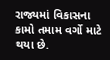રાજ્યમાં વિકાસના કામો તમામ વર્ગો માટે થયા છે.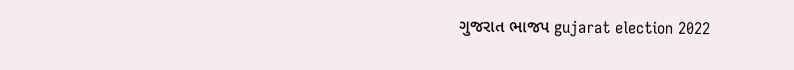ગુજરાત ભાજપ gujarat election 2022